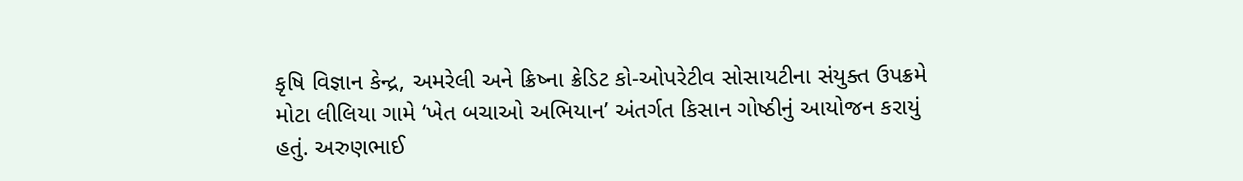કૃષિ વિજ્ઞાન કેન્દ્ર, અમરેલી અને ક્રિષ્ના ક્રેડિટ કો-ઓપરેટીવ સોસાયટીના સંયુક્ત ઉપક્રમે મોટા લીલિયા ગામે ‘ખેત બચાઓ અભિયાન’ અંતર્ગત કિસાન ગોષ્ઠીનું આયોજન કરાયું હતું. અરુણભાઈ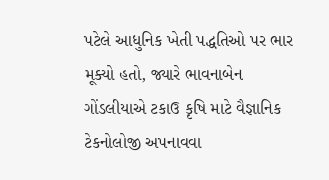પટેલે આધુનિક ખેતી પદ્ધતિઓ પર ભાર મૂક્યો હતો, જ્યારે ભાવનાબેન ગોંડલીયાએ ટકાઉ કૃષિ માટે વૈજ્ઞાનિક ટેકનોલોજી અપનાવવા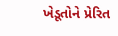ખેડૂતોને પ્રેરિત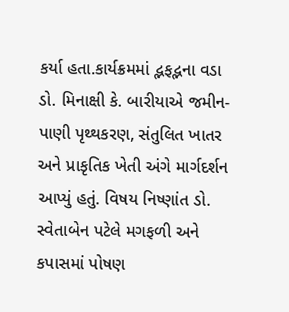કર્યા હતા.કાર્યક્રમમાં દ્ભફદ્ભના વડા ડો. મિનાક્ષી કે. બારીયાએ જમીન-પાણી પૃથ્થકરણ, સંતુલિત ખાતર અને પ્રાકૃતિક ખેતી અંગે માર્ગદર્શન આપ્યું હતું. વિષય નિષ્ણાંત ડો. સ્વેતાબેન પટેલે મગફળી અને કપાસમાં પોષણ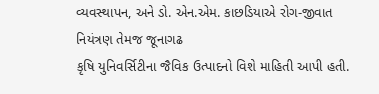વ્યવસ્થાપન, અને ડો. એન.એમ. કાછડિયાએ રોગ-જીવાત નિયંત્રણ તેમજ જૂનાગઢ
કૃષિ યુનિવર્સિટીના જૈવિક ઉત્પાદનો વિશે માહિતી આપી હતી.